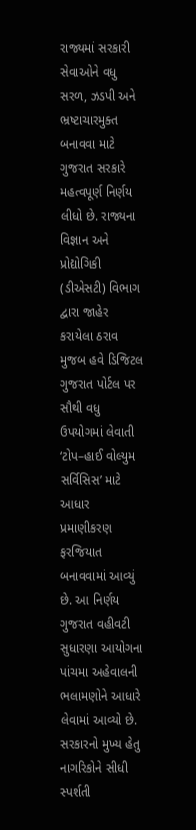રાજ્યમાં સરકારી સેવાઓને વધુ સરળ, ઝડપી અને ભ્રષ્ટાચારમુક્ત બનાવવા માટે ગુજરાત સરકારે મહત્વપૂર્ણ નિર્ણય લીધો છે. રાજ્યના વિજ્ઞાન અને પ્રોદ્યોગિકી (ડીએસટી) વિભાગ દ્વારા જાહેર કરાયેલા ઠરાવ મુજબ હવે ડિજિટલ ગુજરાત પોર્ટલ પર સૌથી વધુ ઉપયોગમાં લેવાતી ‘ટોપ–હાઈ વોલ્યુમ સર્વિસિસ’ માટે આધાર પ્રમાણીકરણ ફરજિયાત બનાવવામાં આવ્યું છે. આ નિર્ણય ગુજરાત વહીવટી સુધારણા આયોગના પાંચમા અહેવાલની ભલામણોને આધારે લેવામાં આવ્યો છે.
સરકારનો મુખ્ય હેતુ નાગરિકોને સીધી સ્પર્શતી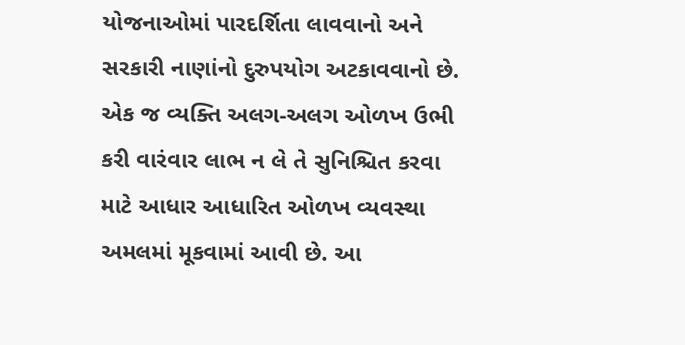યોજનાઓમાં પારદર્શિતા લાવવાનો અને સરકારી નાણાંનો દુરુપયોગ અટકાવવાનો છે. એક જ વ્યક્તિ અલગ-અલગ ઓળખ ઉભી કરી વારંવાર લાભ ન લે તે સુનિશ્ચિત કરવા માટે આધાર આધારિત ઓળખ વ્યવસ્થા અમલમાં મૂકવામાં આવી છે. આ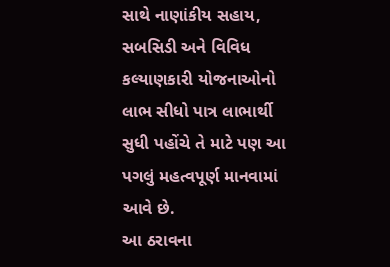સાથે નાણાંકીય સહાય, સબસિડી અને વિવિધ કલ્યાણકારી યોજનાઓનો લાભ સીધો પાત્ર લાભાર્થી સુધી પહોંચે તે માટે પણ આ પગલું મહત્વપૂર્ણ માનવામાં આવે છે.
આ ઠરાવના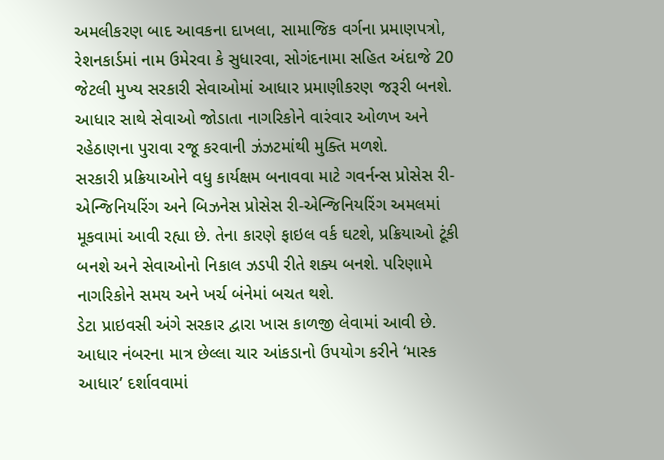અમલીકરણ બાદ આવકના દાખલા, સામાજિક વર્ગના પ્રમાણપત્રો, રેશનકાર્ડમાં નામ ઉમેરવા કે સુધારવા, સોગંદનામા સહિત અંદાજે 20 જેટલી મુખ્ય સરકારી સેવાઓમાં આધાર પ્રમાણીકરણ જરૂરી બનશે. આધાર સાથે સેવાઓ જોડાતા નાગરિકોને વારંવાર ઓળખ અને રહેઠાણના પુરાવા રજૂ કરવાની ઝંઝટમાંથી મુક્તિ મળશે.
સરકારી પ્રક્રિયાઓને વધુ કાર્યક્ષમ બનાવવા માટે ગવર્નન્સ પ્રોસેસ રી-એન્જિનિયરિંગ અને બિઝનેસ પ્રોસેસ રી-એન્જિનિયરિંગ અમલમાં મૂકવામાં આવી રહ્યા છે. તેના કારણે ફાઇલ વર્ક ઘટશે, પ્રક્રિયાઓ ટૂંકી બનશે અને સેવાઓનો નિકાલ ઝડપી રીતે શક્ય બનશે. પરિણામે નાગરિકોને સમય અને ખર્ચ બંનેમાં બચત થશે.
ડેટા પ્રાઇવસી અંગે સરકાર દ્વારા ખાસ કાળજી લેવામાં આવી છે. આધાર નંબરના માત્ર છેલ્લા ચાર આંકડાનો ઉપયોગ કરીને ‘માસ્ક આધાર’ દર્શાવવામાં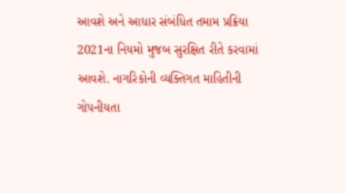આવશે અને આધાર સંબંધિત તમામ પ્રક્રિયા 2021ના નિયમો મુજબ સુરક્ષિત રીતે કરવામાં આવશે. નાગરિકોની વ્યક્તિગત માહિતીની ગોપનીયતા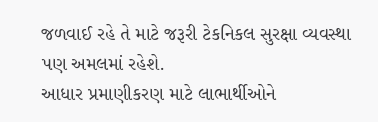જળવાઈ રહે તે માટે જરૂરી ટેકનિકલ સુરક્ષા વ્યવસ્થા પણ અમલમાં રહેશે.
આધાર પ્રમાણીકરણ માટે લાભાર્થીઓને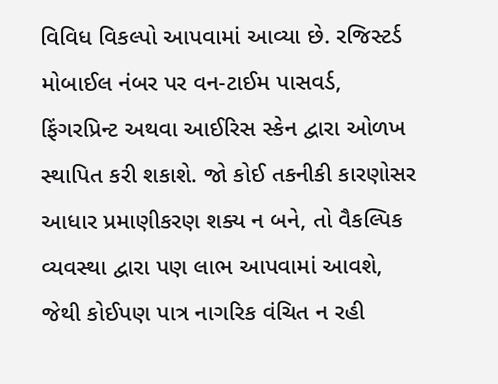વિવિધ વિકલ્પો આપવામાં આવ્યા છે. રજિસ્ટર્ડ મોબાઈલ નંબર પર વન-ટાઈમ પાસવર્ડ, ફિંગરપ્રિન્ટ અથવા આઈરિસ સ્કેન દ્વારા ઓળખ સ્થાપિત કરી શકાશે. જો કોઈ તકનીકી કારણોસર આધાર પ્રમાણીકરણ શક્ય ન બને, તો વૈકલ્પિક વ્યવસ્થા દ્વારા પણ લાભ આપવામાં આવશે, જેથી કોઈપણ પાત્ર નાગરિક વંચિત ન રહી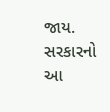જાય. સરકારનો આ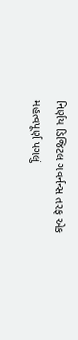નિર્ણય ડિજિટલ ગવર્નન્સ તરફ એક મહત્વપૂર્ણ પગલું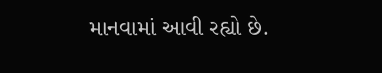માનવામાં આવી રહ્યો છે.